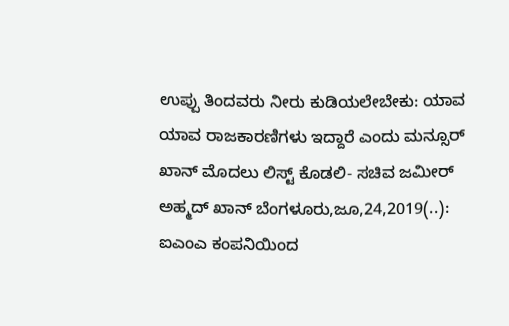ಉಪ್ಪು ತಿಂದವರು ನೀರು ಕುಡಿಯಲೇಬೇಕು: ಯಾವ ಯಾವ ರಾಜಕಾರಣಿಗಳು ಇದ್ದಾರೆ ಎಂದು ಮನ್ಸೂರ್ ಖಾನ್ ಮೊದಲು ಲಿಸ್ಟ್ ಕೊಡಲಿ- ಸಚಿವ ಜಮೀರ್ ಅಹ್ಮದ್ ಖಾನ್ ಬೆಂಗಳೂರು,ಜೂ,24,2019(..): ಐಎಂಎ ಕಂಪನಿಯಿಂದ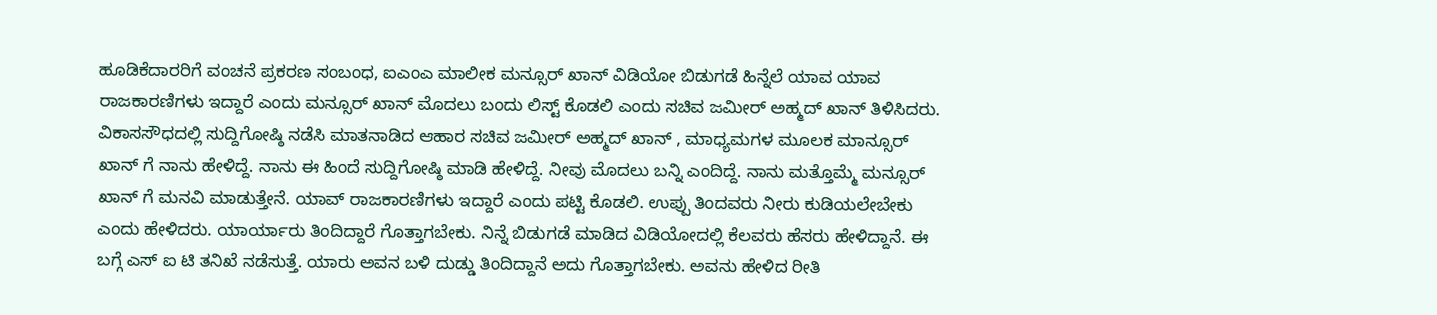ಹೂಡಿಕೆದಾರರಿಗೆ ವಂಚನೆ ಪ್ರಕರಣ ಸಂಬಂಧ, ಐಎಂಎ ಮಾಲೀಕ ಮನ್ಸೂರ್ ಖಾನ್ ವಿಡಿಯೋ ಬಿಡುಗಡೆ ಹಿನ್ನೆಲೆ ಯಾವ ಯಾವ ರಾಜಕಾರಣಿಗಳು ಇದ್ದಾರೆ ಎಂದು ಮನ್ಸೂರ್ ಖಾನ್ ಮೊದಲು ಬಂದು ಲಿಸ್ಟ್ ಕೊಡಲಿ ಎಂದು ಸಚಿವ ಜಮೀರ್ ಅಹ್ಮದ್ ಖಾನ್ ತಿಳಿಸಿದರು. ವಿಕಾಸಸೌಧದಲ್ಲಿ ಸುದ್ದಿಗೋಷ್ಠಿ ನಡೆಸಿ ಮಾತನಾಡಿದ ಆಹಾರ ಸಚಿವ ಜಮೀರ್ ಅಹ್ಮದ್ ಖಾನ್ , ಮಾಧ್ಯಮಗಳ ಮೂಲಕ ಮಾನ್ಸೂರ್ ಖಾನ್ ಗೆ ನಾನು ಹೇಳಿದ್ದೆ. ನಾನು ಈ ಹಿಂದೆ ಸುದ್ದಿಗೋಷ್ಠಿ ಮಾಡಿ ಹೇಳಿದ್ದೆ. ನೀವು ಮೊದಲು ಬನ್ನಿ ಎಂದಿದ್ದೆ. ನಾನು ಮತ್ತೊಮ್ಮೆ ಮನ್ಸೂರ್ ಖಾನ್ ಗೆ ಮನವಿ ಮಾಡುತ್ತೇನೆ. ಯಾವ್ ರಾಜಕಾರಣಿಗಳು ಇದ್ದಾರೆ ಎಂದು ಪಟ್ಟಿ ಕೊಡಲಿ. ಉಪ್ಪು ತಿಂದವರು ನೀರು ಕುಡಿಯಲೇಬೇಕು ಎಂದು ಹೇಳಿದರು. ಯಾರ್ಯಾರು ತಿಂದಿದ್ದಾರೆ ಗೊತ್ತಾಗಬೇಕು. ನಿನ್ನೆ ಬಿಡುಗಡೆ ಮಾಡಿದ ವಿಡಿಯೋದಲ್ಲಿ ಕೆಲವರು ಹೆಸರು ಹೇಳಿದ್ದಾನೆ. ಈ ಬಗ್ಗೆ ಎಸ್ ಐ ಟಿ ತನಿಖೆ ನಡೆಸುತ್ತೆ. ಯಾರು ಅವನ ಬಳಿ ದುಡ್ಡು ತಿಂದಿದ್ದಾನೆ ಅದು ಗೊತ್ತಾಗಬೇಕು. ಅವನು ಹೇಳಿದ ರೀತಿ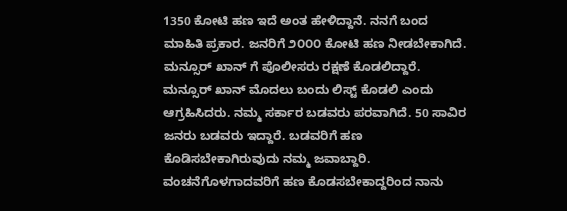1350 ಕೋಟಿ ಹಣ ಇದೆ ಅಂತ ಹೇಳಿದ್ದಾನೆ. ನನಗೆ ಬಂದ ಮಾಹಿತಿ ಪ್ರಕಾರ. ಜನರಿಗೆ ೨೦೦೦ ಕೋಟಿ ಹಣ ನೀಡಬೇಕಾಗಿದೆ. ಮನ್ಸೂರ್ ಖಾನ್ ಗೆ ಪೊಲೀಸರು ರಕ್ಷಣೆ ಕೊಡಲಿದ್ದಾರೆ. ಮನ್ಸೂರ್ ಖಾನ್ ಮೊದಲು ಬಂದು ಲಿಸ್ಟ್ ಕೊಡಲಿ ಎಂದು ಆಗ್ರಹಿಸಿದರು. ನಮ್ಮ ಸರ್ಕಾರ ಬಡವರು ಪರವಾಗಿದೆ. 50 ಸಾವಿರ ಜನರು ಬಡವರು ಇದ್ದಾರೆ. ಬಡವರಿಗೆ ಹಣ ಕೊಡಿಸಬೇಕಾಗಿರುವುದು ನಮ್ಮ ಜವಾಬ್ದಾರಿ. ವಂಚನೆಗೊಳಗಾದವರಿಗೆ ಹಣ ಕೊಡಸಬೇಕಾದ್ದರಿಂದ ನಾನು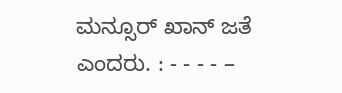ಮನ್ಸೂರ್ ಖಾನ್ ಜತೆ ಎಂದರು. : - - - - –